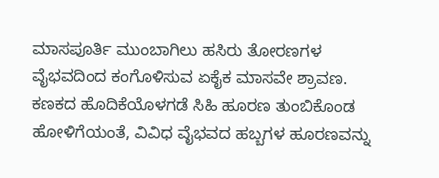ಮಾಸಪೂರ್ತಿ ಮುಂಬಾಗಿಲು ಹಸಿರು ತೋರಣಗಳ ವೈಭವದಿಂದ ಕಂಗೊಳಿಸುವ ಏಕೈಕ ಮಾಸವೇ ಶ್ರಾವಣ. ಕಣಕದ ಹೊದಿಕೆಯೊಳಗಡೆ ಸಿಹಿ ಹೂರಣ ತುಂಬಿಕೊಂಡ ಹೋಳಿಗೆಯಂತೆ, ವಿವಿಧ ವೈಭವದ ಹಬ್ಬಗಳ ಹೂರಣವನ್ನು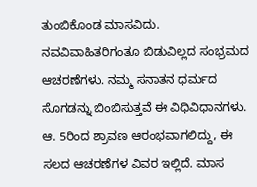ತುಂಬಿಕೊಂಡ ಮಾಸವಿದು. ನವವಿವಾಹಿತರಿಗಂತೂ ಬಿಡುವಿಲ್ಲದ ಸಂಭ್ರಮದ ಆಚರಣೆಗಳು. ನಮ್ಮ ಸನಾತನ ಧರ್ಮದ ಸೊಗಡನ್ನು ಬಿಂಬಿಸುತ್ತವೆ ಈ ವಿಧಿವಿಧಾನಗಳು.
ಆ. 5ರಿಂದ ಶ್ರಾವಣ ಆರಂಭವಾಗಲಿದ್ದು, ಈ ಸಲದ ಆಚರಣೆಗಳ ವಿವರ ಇಲ್ಲಿದೆ. ಮಾಸ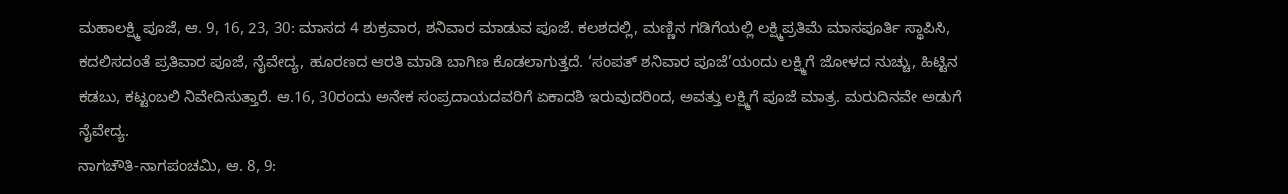ಮಹಾಲಕ್ಷ್ಮಿ ಪೂಜೆ, ಆ. 9, 16, 23, 30: ಮಾಸದ 4 ಶುಕ್ರವಾರ, ಶನಿವಾರ ಮಾಡುವ ಪೂಜೆ. ಕಲಶದಲ್ಲಿ, ಮಣ್ಣಿನ ಗಡಿಗೆಯಲ್ಲಿ ಲಕ್ಷ್ಮಿಪ್ರತಿಮೆ ಮಾಸಪೂರ್ತಿ ಸ್ಥಾಪಿಸಿ, ಕದಲಿಸದಂತೆ ಪ್ರತಿವಾರ ಪೂಜೆ, ನೈವೇದ್ಯ, ಹೂರಣದ ಆರತಿ ಮಾಡಿ ಬಾಗಿಣ ಕೊಡಲಾಗುತ್ತದೆ. ‘ಸಂಪತ್ ಶನಿವಾರ ಪೂಜೆ’ಯಂದು ಲಕ್ಷ್ಮಿಗೆ ಜೋಳದ ನುಚ್ಚು, ಹಿಟ್ಟಿನ ಕಡಬು, ಕಟ್ಟಂಬಲಿ ನಿವೇದಿಸುತ್ತಾರೆ. ಆ.16, 30ರಂದು ಅನೇಕ ಸಂಪ್ರದಾಯದವರಿಗೆ ಏಕಾದಶಿ ಇರುವುದರಿಂದ, ಅವತ್ತು ಲಕ್ಷ್ಮಿಗೆ ಪೂಜೆ ಮಾತ್ರ. ಮರುದಿನವೇ ಅಡುಗೆ ನೈವೇದ್ಯ.
ನಾಗಚೌತಿ-ನಾಗಪಂಚಮಿ, ಆ. 8, 9: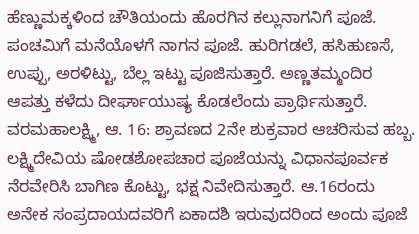ಹೆಣ್ಣುಮಕ್ಕಳಿಂದ ಚೌತಿಯಂದು ಹೊರಗಿನ ಕಲ್ಲುನಾಗನಿಗೆ ಪೂಜೆ. ಪಂಚಮಿಗೆ ಮನೆಯೊಳಗೆ ನಾಗನ ಪೂಜೆ. ಹುರಿಗಡಲೆ, ಹಸಿಹುಣಸೆ, ಉಪ್ಪು, ಅರಳಿಟ್ಟು, ಬೆಲ್ಲ ಇಟ್ಟು ಪೂಜಿಸುತ್ತಾರೆ. ಅಣ್ಣತಮ್ಮಂದಿರ ಆಪತ್ತು ಕಳೆದು ದೀರ್ಘಾಯುಷ್ಯ ಕೊಡಲೆಂದು ಪ್ರಾರ್ಥಿಸುತ್ತಾರೆ.
ವರಮಹಾಲಕ್ಷ್ಮಿ, ಆ. 16: ಶ್ರಾವಣದ 2ನೇ ಶುಕ್ರವಾರ ಆಚರಿಸುವ ಹಬ್ಬ. ಲಕ್ಷ್ಮಿದೇವಿಯ ಷೋಡಶೋಪಚಾರ ಪೂಜೆಯನ್ನು ವಿಧಾನಪೂರ್ವಕ ನೆರವೇರಿಸಿ ಬಾಗಿಣ ಕೊಟ್ಟು, ಭಕ್ಷ ನಿವೇದಿಸುತ್ತಾರೆ. ಆ.16ರಂದು ಅನೇಕ ಸಂಪ್ರದಾಯದವರಿಗೆ ಏಕಾದಶಿ ಇರುವುದರಿಂದ ಅಂದು ಪೂಜೆ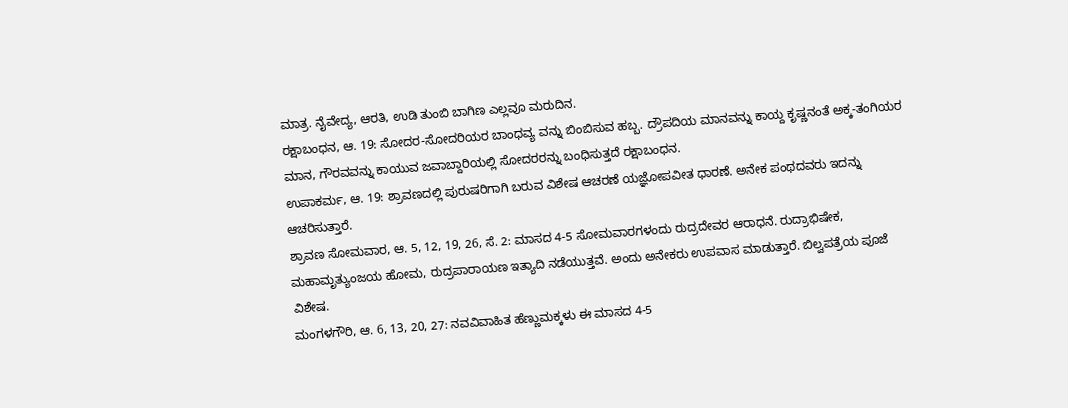ಮಾತ್ರ. ನೈವೇದ್ಯ, ಆರತಿ, ಉಡಿ ತುಂಬಿ ಬಾಗಿಣ ಎಲ್ಲವೂ ಮರುದಿನ.
ರಕ್ಷಾಬಂಧನ, ಆ. 19: ಸೋದರ-ಸೋದರಿಯರ ಬಾಂಧವ್ಯ ವನ್ನು ಬಿಂಬಿಸುವ ಹಬ್ಬ. ದ್ರೌಪದಿಯ ಮಾನವನ್ನು ಕಾಯ್ದ ಕೃಷ್ಣನಂತೆ ಅಕ್ಕ-ತಂಗಿಯರ ಮಾನ, ಗೌರವವನ್ನು ಕಾಯುವ ಜವಾಬ್ದಾರಿಯಲ್ಲಿ ಸೋದರರನ್ನು ಬಂಧಿಸುತ್ತದೆ ರಕ್ಷಾಬಂಧನ.
ಉಪಾಕರ್ಮ, ಆ. 19: ಶ್ರಾವಣದಲ್ಲಿ ಪುರುಷರಿಗಾಗಿ ಬರುವ ವಿಶೇಷ ಆಚರಣೆ ಯಜ್ಞೋಪವೀತ ಧಾರಣೆ. ಅನೇಕ ಪಂಥದವರು ಇದನ್ನು ಆಚರಿಸುತ್ತಾರೆ.
ಶ್ರಾವಣ ಸೋಮವಾರ, ಆ. 5, 12, 19, 26, ಸೆ. 2: ಮಾಸದ 4-5 ಸೋಮವಾರಗಳಂದು ರುದ್ರದೇವರ ಆರಾಧನೆ. ರುದ್ರಾಭಿಷೇಕ, ಮಹಾಮೃತ್ಯುಂಜಯ ಹೋಮ, ರುದ್ರಪಾರಾಯಣ ಇತ್ಯಾದಿ ನಡೆಯುತ್ತವೆ. ಅಂದು ಅನೇಕರು ಉಪವಾಸ ಮಾಡುತ್ತಾರೆ. ಬಿಲ್ವಪತ್ರೆಯ ಪೂಜೆ ವಿಶೇಷ.
ಮಂಗಳಗೌರಿ, ಆ. 6, 13, 20, 27: ನವವಿವಾಹಿತ ಹೆಣ್ಣುಮಕ್ಕಳು ಈ ಮಾಸದ 4-5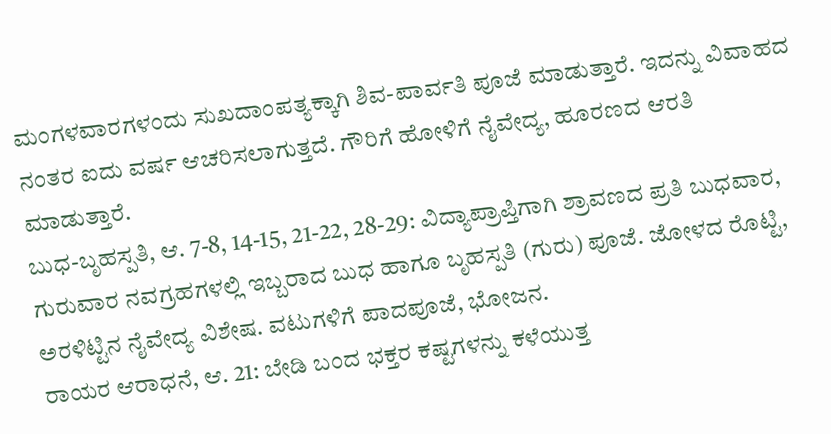ಮಂಗಳವಾರಗಳಂದು ಸುಖದಾಂಪತ್ಯಕ್ಕಾಗಿ ಶಿವ-ಪಾರ್ವತಿ ಪೂಜೆ ಮಾಡುತ್ತಾರೆ. ಇದನ್ನು ವಿವಾಹದ ನಂತರ ಐದು ವರ್ಷ ಆಚರಿಸಲಾಗುತ್ತದೆ. ಗೌರಿಗೆ ಹೋಳಿಗೆ ನೈವೇದ್ಯ, ಹೂರಣದ ಆರತಿ ಮಾಡುತ್ತಾರೆ.
ಬುಧ-ಬೃಹಸ್ಪತಿ, ಆ. 7-8, 14-15, 21-22, 28-29: ವಿದ್ಯಾಪ್ರಾಪ್ತಿಗಾಗಿ ಶ್ರಾವಣದ ಪ್ರತಿ ಬುಧವಾರ, ಗುರುವಾರ ನವಗ್ರಹಗಳಲ್ಲಿ ಇಬ್ಬರಾದ ಬುಧ ಹಾಗೂ ಬೃಹಸ್ಪತಿ (ಗುರು) ಪೂಜೆ. ಜೋಳದ ರೊಟ್ಟಿ, ಅರಳಿಟ್ಟಿನ ನೈವೇದ್ಯ ವಿಶೇಷ. ವಟುಗಳಿಗೆ ಪಾದಪೂಜೆ, ಭೋಜನ.
ರಾಯರ ಆರಾಧನೆ, ಆ. 21: ಬೇಡಿ ಬಂದ ಭಕ್ತರ ಕಷ್ಟಗಳನ್ನು ಕಳೆಯುತ್ತ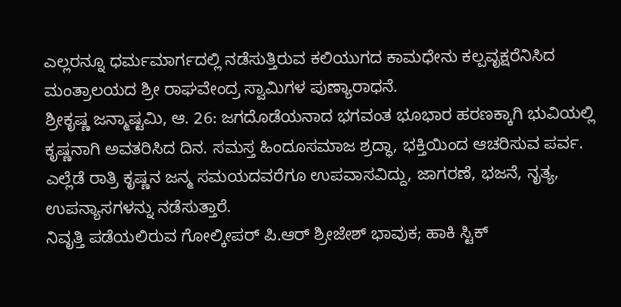ಎಲ್ಲರನ್ನೂ ಧರ್ಮಮಾರ್ಗದಲ್ಲಿ ನಡೆಸುತ್ತಿರುವ ಕಲಿಯುಗದ ಕಾಮಧೇನು ಕಲ್ಪವೃಕ್ಷರೆನಿಸಿದ ಮಂತ್ರಾಲಯದ ಶ್ರೀ ರಾಘವೇಂದ್ರ ಸ್ವಾಮಿಗಳ ಪುಣ್ಯಾರಾಧನೆ.
ಶ್ರೀಕೃಷ್ಣ ಜನ್ಮಾಷ್ಟಮಿ, ಆ. 26: ಜಗದೊಡೆಯನಾದ ಭಗವಂತ ಭೂಭಾರ ಹರಣಕ್ಕಾಗಿ ಭುವಿಯಲ್ಲಿ ಕೃಷ್ಣನಾಗಿ ಅವತರಿಸಿದ ದಿನ. ಸಮಸ್ತ ಹಿಂದೂಸಮಾಜ ಶ್ರದ್ಧಾ, ಭಕ್ತಿಯಿಂದ ಆಚರಿಸುವ ಪರ್ವ. ಎಲ್ಲೆಡೆ ರಾತ್ರಿ ಕೃಷ್ಣನ ಜನ್ಮ ಸಮಯದವರೆಗೂ ಉಪವಾಸವಿದ್ದು, ಜಾಗರಣೆ, ಭಜನೆ, ನೃತ್ಯ, ಉಪನ್ಯಾಸಗಳನ್ನು ನಡೆಸುತ್ತಾರೆ.
ನಿವೃತ್ತಿ ಪಡೆಯಲಿರುವ ಗೋಲ್ಕೀಪರ್ ಪಿ.ಆರ್ ಶ್ರೀಜೇಶ್ ಭಾವುಕ; ಹಾಕಿ ಸ್ಟಿಕ್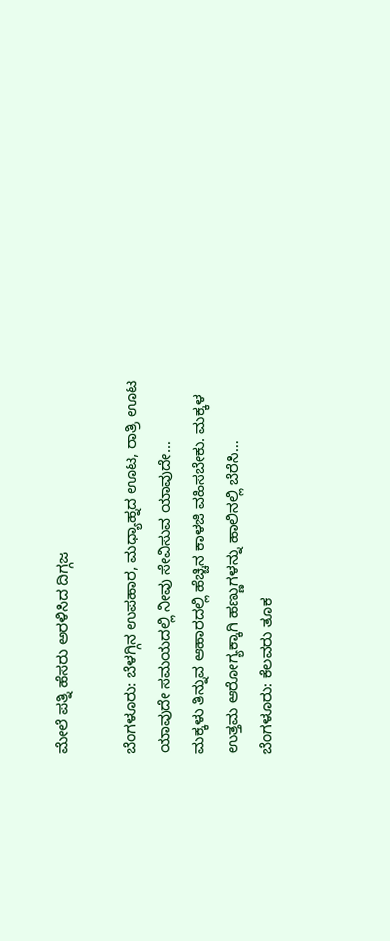ಮೇಲೆ ಪತ್ನಿ ಹೆಸರು ಅರಳಿಸಿದ ದಿಗ್ಗಜ

ಬೆಂಗಳೂರು: ಬೆಳಗ್ಗಿನ ಉಪಹಾರ, ಮಧ್ಯಾಹ್ನದ ಊಟ, ರಾತ್ರಿ ಊಟ ಯಾವುದೇ ಸಮಯದಲ್ಲಿ ನೀವು ಸೇವಿಸುವ ಯಾವುದೇ…
ಮಕ್ಕಳು ತಿನ್ನುವ ಆಹಾರದಲ್ಲಿ ಹೆಚ್ಚಿನ ಕಾಳಜಿ ವಹಿಸಬೇಕು. ಮಕ್ಕಳ ಉತ್ತಮ ಆರೋಗ್ಯಕ್ಕಾಗಿ ಹಣ್ಣುಗಳನ್ನು ಹಾಲಿನಲ್ಲಿ ಬೆರೆಸಿ…
ಬೆಂಗಳೂರು: ಕೆಲವರು ತೂಕ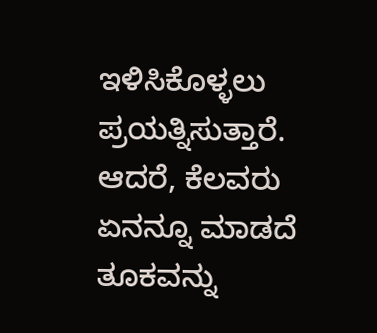ಇಳಿಸಿಕೊಳ್ಳಲು ಪ್ರಯತ್ನಿಸುತ್ತಾರೆ. ಆದರೆ, ಕೆಲವರು ಏನನ್ನೂ ಮಾಡದೆ ತೂಕವನ್ನು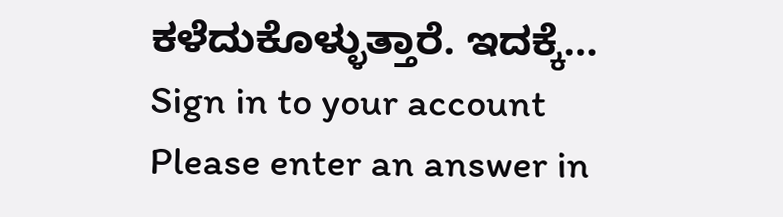ಕಳೆದುಕೊಳ್ಳುತ್ತಾರೆ. ಇದಕ್ಕೆ…
Sign in to your account
Please enter an answer in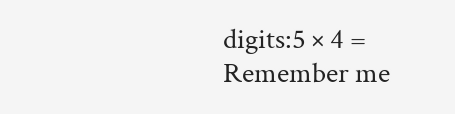digits:5 × 4 =
Remember me